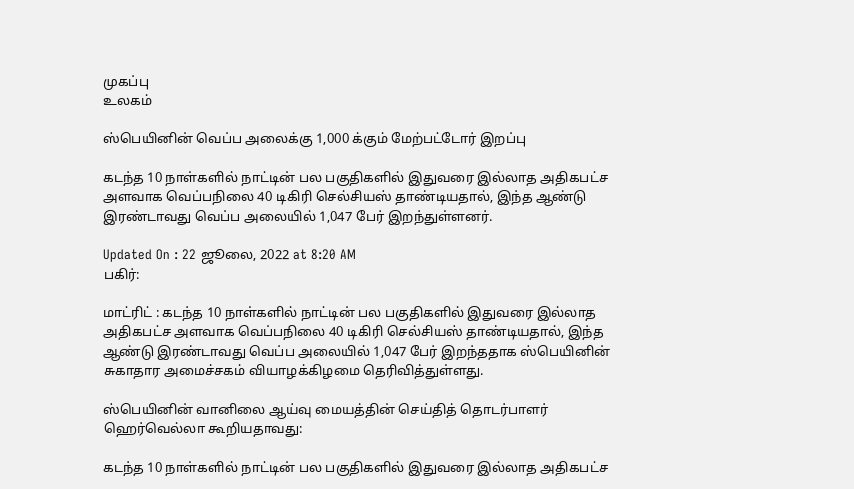முகப்பு
உலகம்

ஸ்பெயினின் வெப்ப அலைக்கு 1,000 க்கும் மேற்பட்டோர் இறப்பு

கடந்த 10 நாள்களில் நாட்டின் பல பகுதிகளில் இதுவரை இல்லாத அதிகபட்ச அளவாக வெப்பநிலை 40 டிகிரி செல்சியஸ் தாண்டியதால், இந்த ஆண்டு இரண்டாவது வெப்ப அலையில் 1,047 பேர் இறந்துள்ளனர்.

Updated On : 22 ஜூலை, 2022 at 8:20 AM
பகிர்:

மாட்ரிட் : கடந்த 10 நாள்களில் நாட்டின் பல பகுதிகளில் இதுவரை இல்லாத அதிகபட்ச அளவாக வெப்பநிலை 40 டிகிரி செல்சியஸ் தாண்டியதால், இந்த ஆண்டு இரண்டாவது வெப்ப அலையில் 1,047 பேர் இறந்ததாக ஸ்பெயினின் சுகாதார அமைச்சகம் வியாழக்கிழமை தெரிவித்துள்ளது.

ஸ்பெயினின் வானிலை ஆய்வு மையத்தின் செய்தித் தொடர்பாளர் ஹெர்வெல்லா கூறியதாவது:

கடந்த 10 நாள்களில் நாட்டின் பல பகுதிகளில் இதுவரை இல்லாத அதிகபட்ச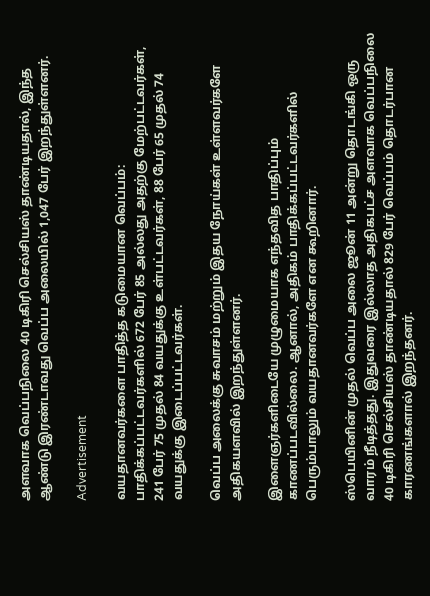அளவாக வெப்பநிலை 40 டிகிரி செல்சியஸ் தாண்டியதால், இந்த ஆண்டு இரண்டாவது வெப்ப அலையில் 1,047 பேர் இறந்துள்ளனர்.

Advertisement

வயதானவர்களை பாதித்த கடுமையான வெப்பம்: பாதிக்கப்பட்டவர்களில் 672 பேர் 85 அல்லது அதற்கு மேற்பட்டவர்கள், 241 பேர் 75 முதல் 84 வயதுக்கு உள்பட்டவர்கள், 88 பேர் 65 முதல் 74 வயதுக்கு இடைப்பட்டவர்கள்.

வெப்ப அலைக்கு சுவாசம் மற்றும் இதய நோய்கள் உள்ளவர்களே அதிகயளவில் இறந்துள்ளனர்.

இளைஞர்களிடையே முழுமையாக எந்தவித பாதிப்பும் காணப்படவில்லை. ஆனால், அதிகம் பாதிக்கப்பட்டவர்களில் பெரும்பாலும் வயதானவர்களே என கூறினார்.

ஸ்பெயினின் முதல் வெப்ப அலை ஜூன் 11 அன்று தொடங்கி ஒரு வாரம் நீடித்தது. இதுவரை இல்லாத அதிகபட்ச அளவாக வெப்பநிலை 40 டிகிரி செல்சியஸ் தாண்டியதால் 829 பேர் வெப்பம் தொடர்பான காரணங்களால் இறந்தனர்.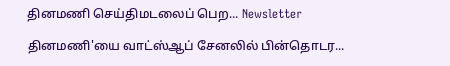தினமணி செய்திமடலைப் பெற... Newsletter

தினமணி'யை வாட்ஸ்ஆப் சேனலில் பின்தொடர...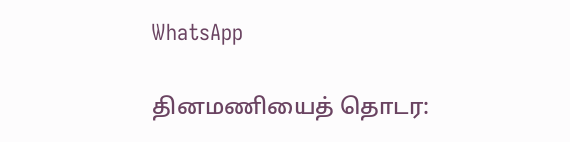WhatsApp

தினமணியைத் தொடர: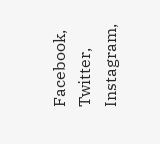Facebook, Twitter, Instagram,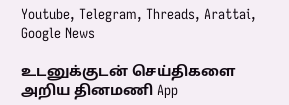Youtube, Telegram, Threads, Arattai, Google News

உடனுக்குடன் செய்திகளை அறிய தினமணி App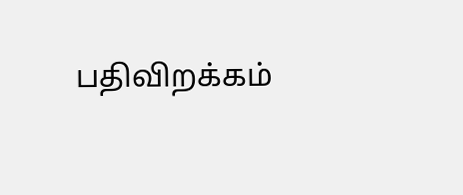பதிவிறக்கம்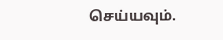செய்யவும்.